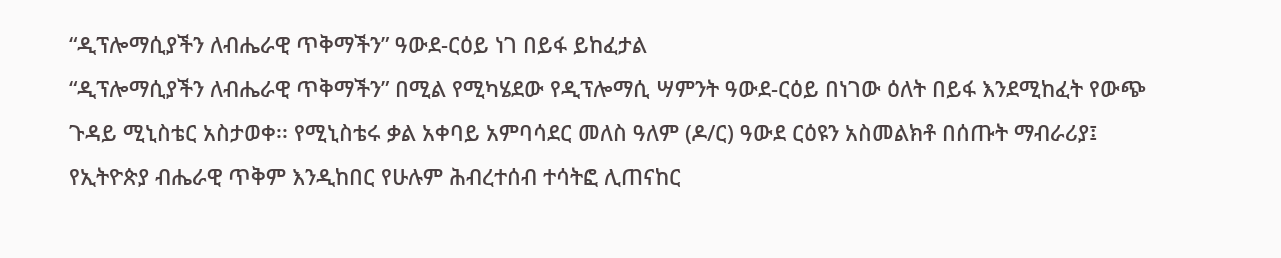“ዲፕሎማሲያችን ለብሔራዊ ጥቅማችን” ዓውደ-ርዕይ ነገ በይፋ ይከፈታል
“ዲፕሎማሲያችን ለብሔራዊ ጥቅማችን” በሚል የሚካሄደው የዲፕሎማሲ ሣምንት ዓውደ-ርዕይ በነገው ዕለት በይፋ እንደሚከፈት የውጭ ጉዳይ ሚኒስቴር አስታወቀ፡፡ የሚኒስቴሩ ቃል አቀባይ አምባሳደር መለስ ዓለም (ዶ/ር) ዓውደ ርዕዩን አስመልክቶ በሰጡት ማብራሪያ፤ የኢትዮጵያ ብሔራዊ ጥቅም እንዲከበር የሁሉም ሕብረተሰብ ተሳትፎ ሊጠናከር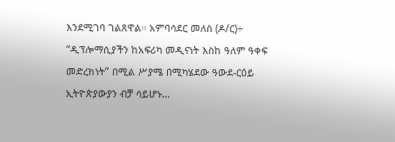እንደሚገባ ገልጸዋል። አምባሳደር መለስ (ዶ/ር)÷ “ዲፕሎማሲያችን ከአፍሪካ መዲናነት እስከ ዓለም ዓቀፍ መድረክነት” በሚል ሥያሜ በሚካሄደው ዓውደ-ርዕይ ኢትዮጵያውያን ብቻ ሳይሆኑ…